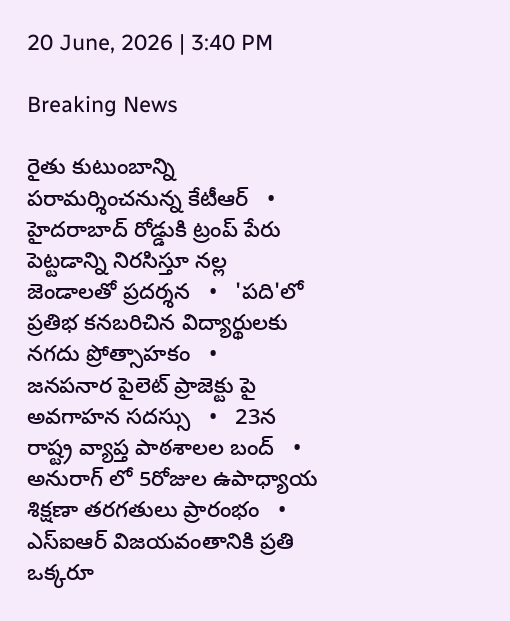20 June, 2026 | 3:40 PM

Breaking News

రైతు కుటుంబాన్ని పరామర్శించనున్న కేటీఆర్   •   హైదరాబాద్ రోడ్డుకి ట్రంప్ పేరు పెట్టడాన్ని నిరసిస్తూ నల్ల జెండాలతో ప్రదర్శన   •   'పది'లో ప్రతిభ కనబరిచిన విద్యార్థులకు నగదు ప్రోత్సాహకం   •   జనపనార పైలెట్ ప్రాజెక్టు పై అవగాహన సదస్సు   •   23న రాష్ట్ర వ్యాప్త పాఠశాలల బంద్   •   అనురాగ్ లో 5రోజుల ఉపాధ్యాయ శిక్షణా తరగతులు ప్రారంభం   •   ఎస్‌ఐఆర్ విజయవంతానికి ప్రతి ఒక్కరూ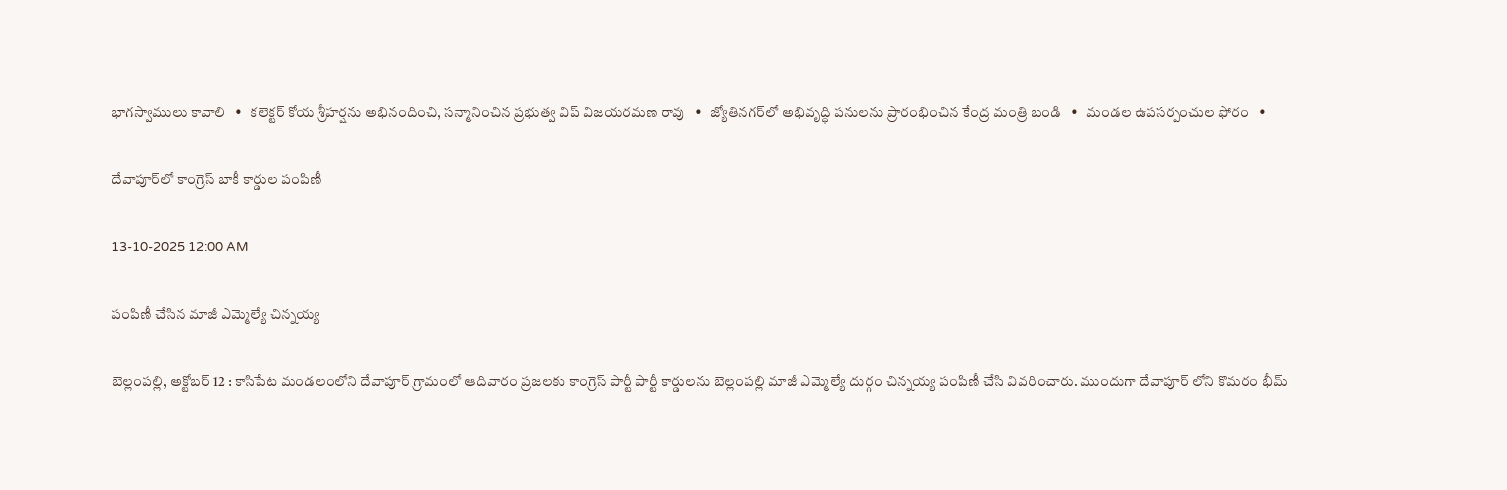భాగస్వాములు కావాలి   •   కలెక్టర్ కోయ శ్రీహర్షను అభినందించి, సన్మానించిన ప్రభుత్వ విప్ విజయరమణ రావు   •   జ్యోతినగర్‌లో అభివృద్ధి పనులను ప్రారంభించిన కేంద్ర మంత్రి బండి   •   మండల ఉపసర్పంచుల ఫోరం   •

దేవాపూర్‌లో కాంగ్రెస్ బాకీ కార్డుల పంపిణీ

13-10-2025 12:00 AM

పంపిణీ చేసిన మాజీ ఎమ్మెల్యే చిన్నయ్య

బెల్లంపల్లి, అక్టోబర్ 12 : కాసిపేట మండలంలోని దేవాపూర్ గ్రామంలో ఆదివారం ప్రజలకు కాంగ్రెస్ పార్టీ పార్టీ కార్డులను బెల్లంపల్లి మాజీ ఎమ్మెల్యే దుర్గం చిన్నయ్య పంపిణీ చేసి వివరించారు. ముందుగా దేవాపూర్ లోని కొమరం భీమ్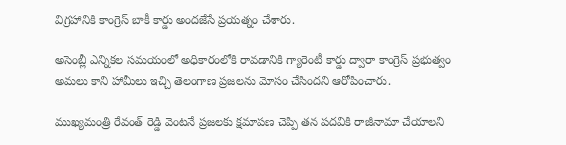విగ్రహానికి కాంగ్రెస్ బాకీ కార్డు అందజేసే ప్రయత్నం చేశారు.

అసెంబ్లీ ఎన్నికల సమయంలో అధికారంలోకి రావడానికి గ్యారెంటీ కార్డు ద్వారా కాంగ్రెస్ ప్రభుత్వం అమలు కాని హామీలు ఇచ్చి తెలంగాణ ప్రజలను మోసం చేసిందని ఆరోపించారు.

ముఖ్యమంత్రి రేవంత్ రెడ్డి వెంటనే ప్రజలకు క్షమాపణ చెప్పి తన పదవికి రాజీనామా చేయాలని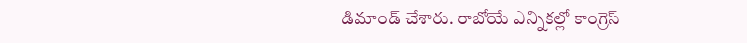డిమాండ్ చేశారు. రాబోయే ఎన్నికల్లో కాంగ్రెస్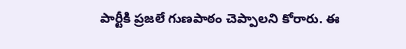పార్టీకి ప్రజలే గుణపాఠం చెప్పాలని కోరారు. ఈ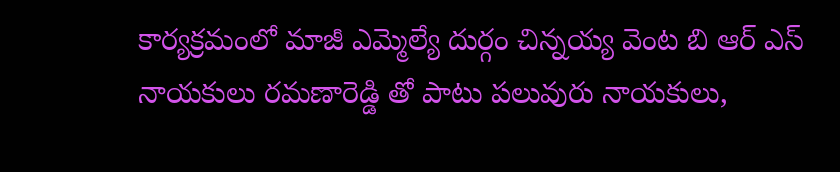కార్యక్రమంలో మాజీ ఎమ్మెల్యే దుర్గం చిన్నయ్య వెంట బి ఆర్ ఎస్ నాయకులు రమణారెడ్డి తో పాటు పలువురు నాయకులు,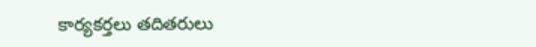కార్యకర్తలు తదితరులు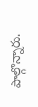పాల్గొన్నారు.